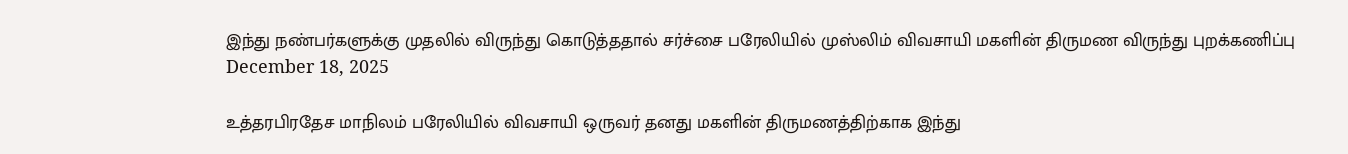இந்து நண்பர்களுக்கு முதலில் விருந்து கொடுத்ததால் சர்ச்சை பரேலியில் முஸ்லிம் விவசாயி மகளின் திருமண விருந்து புறக்கணிப்பு
December 18, 2025

உத்தரபிரதேச மாநிலம் பரேலியில் விவசாயி ஒருவர் தனது மகளின் திருமணத்திற்காக இந்து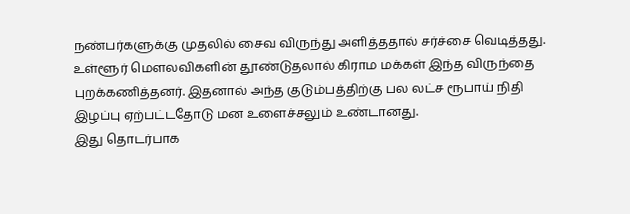நண்பர்களுக்கு முதலில் சைவ விருந்து அளித்ததால் சர்ச்சை வெடித்தது. உள்ளூர் மௌலவிகளின் தூண்டுதலால் கிராம மக்கள் இந்த விருந்தை புறக்கணித்தனர். இதனால் அந்த குடும்பத்திற்கு பல லட்ச ரூபாய் நிதி இழப்பு ஏற்பட்டதோடு மன உளைச்சலும் உண்டானது.
இது தொடர்பாக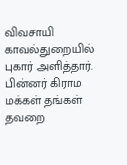விவசாயி காவல்துறையில் புகார் அளித்தார். பின்னர் கிராம மக்கள் தங்கள் தவறை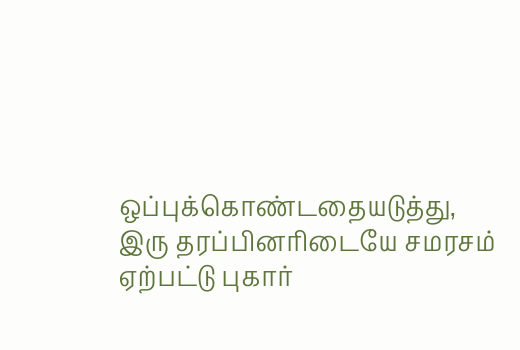ஒப்புக்கொண்டதையடுத்து, இரு தரப்பினரிடையே சமரசம் ஏற்பட்டு புகார்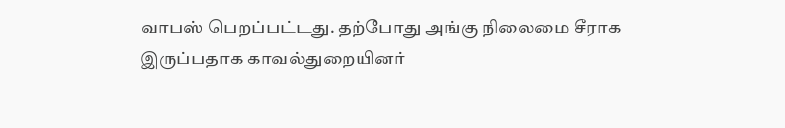வாபஸ் பெறப்பட்டது. தற்போது அங்கு நிலைமை சீராக இருப்பதாக காவல்துறையினர்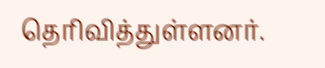தெரிவித்துள்ளனர்.